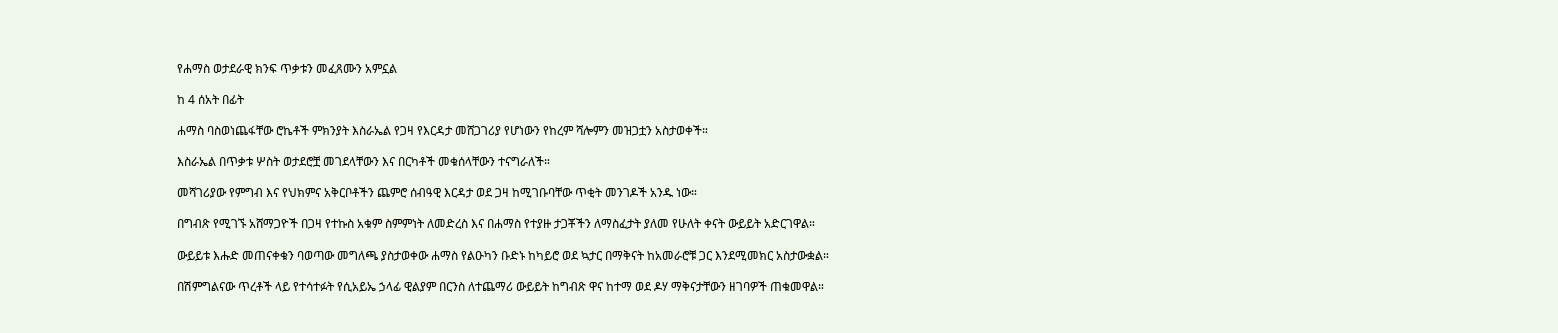የሐማስ ወታደራዊ ክንፍ ጥቃቱን መፈጸሙን አምኗል

ከ 4 ሰአት በፊት

ሐማስ ባስወነጨፋቸው ሮኬቶች ምክንያት እስራኤል የጋዛ የእርዳታ መሸጋገሪያ የሆነውን የከረም ሻሎምን መዝጋቷን አስታወቀች።

እስራኤል በጥቃቱ ሦስት ወታደሮቿ መገደላቸውን እና በርካቶች መቁሰላቸውን ተናግራለች።

መሻገሪያው የምግብ እና የህክምና አቅርቦቶችን ጨምሮ ሰብዓዊ እርዳታ ወደ ጋዛ ከሚገቡባቸው ጥቂት መንገዶች አንዱ ነው።

በግብጽ የሚገኙ አሸማጋዮች በጋዛ የተኩስ አቁም ስምምነት ለመድረስ እና በሐማስ የተያዙ ታጋቾችን ለማስፈታት ያለመ የሁለት ቀናት ውይይት አድርገዋል።

ውይይቱ እሑድ መጠናቀቁን ባወጣው መግለጫ ያስታወቀው ሐማስ የልዑካን ቡድኑ ከካይሮ ወደ ኳታር በማቅናት ከአመራሮቹ ጋር እንደሚመክር አስታውቋል።

በሽምግልናው ጥረቶች ላይ የተሳተፉት የሲአይኤ ኃላፊ ዊልያም በርንስ ለተጨማሪ ውይይት ከግብጽ ዋና ከተማ ወደ ዶሃ ማቅናታቸውን ዘገባዎች ጠቁመዋል።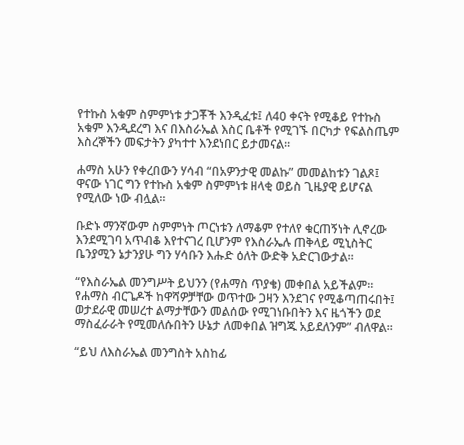የተኩስ አቁም ስምምነቱ ታጋቾች እንዲፈቱ፤ ለ40 ቀናት የሚቆይ የተኩስ አቁም እንዲደረግ እና በእስራኤል እስር ቤቶች የሚገኙ በርካታ የፍልስጤም እስረኞችን መፍታትን ያካተተ እንደነበር ይታመናል።

ሐማስ አሁን የቀረበውን ሃሳብ “በአዎንታዊ መልኩ” መመልከቱን ገልጾ፤ ዋናው ነገር ግን የተኩስ አቁም ስምምነቱ ዘላቂ ወይስ ጊዜያዊ ይሆናል የሚለው ነው ብሏል።

ቡድኑ ማንኛውም ስምምነት ጦርነቱን ለማቆም የተለየ ቁርጠኝነት ሊኖረው እንደሚገባ አጥብቆ እየተናገረ ቢሆንም የእስራኤሉ ጠቅላይ ሚኒስትር ቤንያሚን ኔታንያሁ ግን ሃሳቡን እሑድ ዕለት ውድቅ አድርገውታል።

“የእስራኤል መንግሥት ይህንን (የሐማስ ጥያቄ) መቀበል አይችልም። የሐማስ ብርጌዶች ከዋሻዎቻቸው ወጥተው ጋዛን እንደገና የሚቆጣጠሩበት፤ ወታደራዊ መሠረተ ልማታቸውን መልሰው የሚገነቡበትን እና ዜጎችን ወደ ማስፈራራት የሚመለሱበትን ሁኔታ ለመቀበል ዝግጁ አይደለንም” ብለዋል።

“ይህ ለእስራኤል መንግስት አስከፊ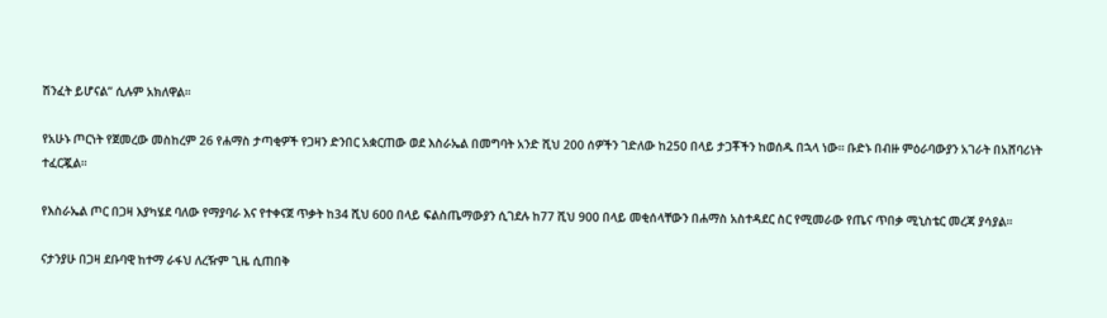ሽንፈት ይሆናል” ሲሉም አክለዋል።

የአሁኑ ጦርነት የጀመረው መስከረም 26 የሐማስ ታጣቂዎች የጋዛን ድንበር አቋርጠው ወደ እስራኤል በመግባት አንድ ሺህ 200 ሰዎችን ገድለው ከ250 በላይ ታጋቾችን ከወሰዱ በኋላ ነው። ቡድኑ በብዙ ምዕራባውያን አገራት በአሸባሪነት ተፈርጇል።

የእስራኤል ጦር በጋዛ እያካሄደ ባለው የማያባራ እና የተቀናጀ ጥቃት ከ34 ሺህ 600 በላይ ፍልስጤማውያን ሲገደሉ ከ77 ሺህ 900 በላይ መቂሰላቸውን በሐማስ አስተዳደር ስር የሚመራው የጤና ጥበቃ ሚኒስቴር መረጃ ያሳያል።

ናታንያሁ በጋዛ ደቡባዊ ከተማ ራፋህ ለረዥም ጊዜ ሲጠበቅ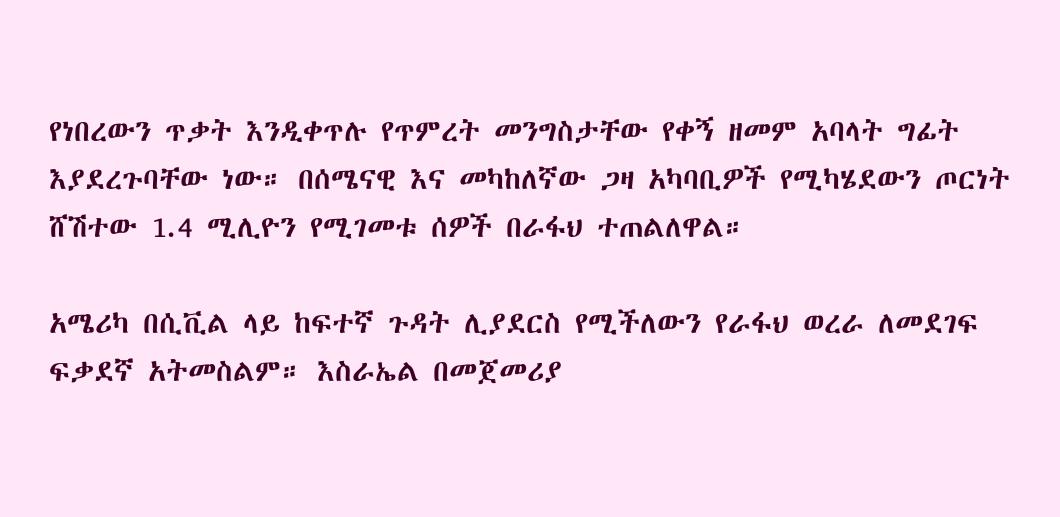የነበረውን ጥቃት እንዲቀጥሉ የጥምረት መንግስታቸው የቀኝ ዘመም አባላት ግፊት እያደረጉባቸው ነው። በሰሜናዊ እና መካከለኛው ጋዛ አካባቢዎች የሚካሄደውን ጦርነት ሸሽተው 1.4 ሚሊዮን የሚገመቱ ሰዎች በራፋህ ተጠልለዋል።

አሜሪካ በሲቪል ላይ ከፍተኛ ጉዳት ሊያደርስ የሚችለውን የራፋህ ወረራ ለመደገፍ ፍቃደኛ አትመስልም። እስራኤል በመጀመሪያ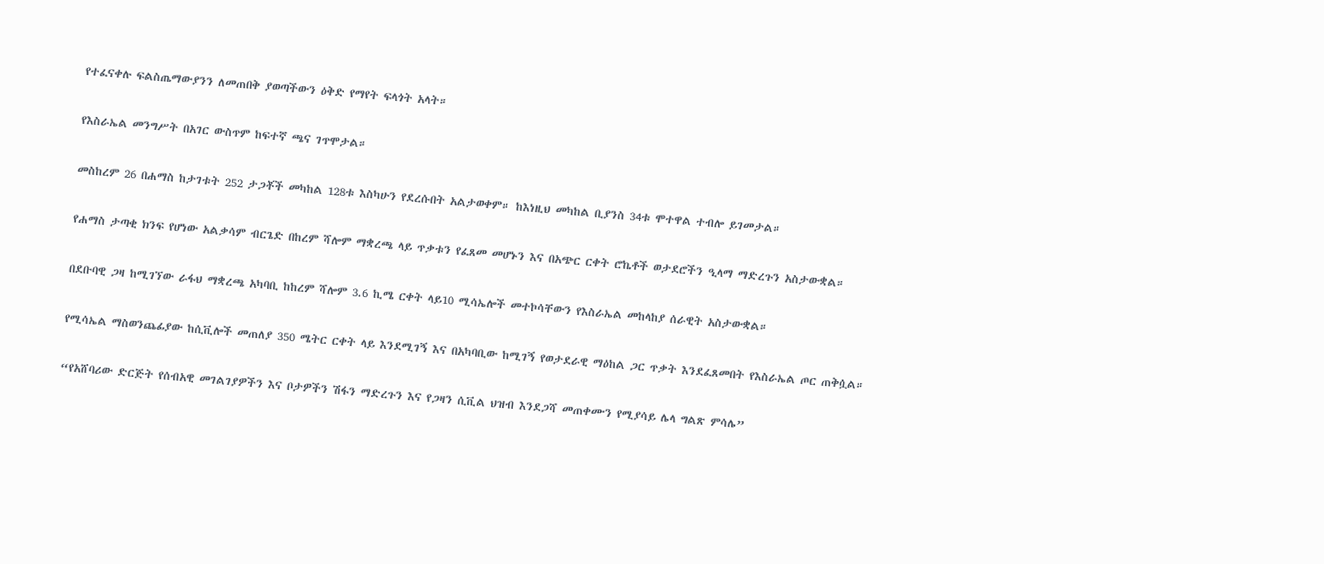የተፈናቀሉ ፍልስጤማውያንን ለመጠበቅ ያወጣችውን ዕቅድ የማየት ፍላጎት አላት።

የእስራኤል መንግሥት በአገር ውስጥም ከፍተኛ ጫና ገጥሞታል።

መስከረም 26 በሐማስ ከታገቱት 252 ታጋቾች መካከል 128ቱ እስካሁን የደረሱበት አልታወቀም። ከእነዚህ መካከል ቢያንስ 34ቱ ሞተዋል ተብሎ ይገመታል።

የሐማስ ታጣቂ ክንፍ የሆነው አልቃሳም ብርጌድ በከረም ሻሎም ማቋረጫ ላይ ጥቃቱን የፈጸመ መሆኑን እና በአጭር ርቀት ሮኬቶች ወታደሮችን ዒላማ ማድረጉን አስታውቋል።

በደቡባዊ ጋዛ ከሚገኘው ራፋህ ማቋረጫ አካባቢ ከከረም ሻሎም 3.6 ኪሜ ርቀት ላይ10 ሚሳኤሎች መተኮሳቸውን የእስራኤል መከላከያ ሰራዊት አስታውቋል።

የሚሳኤል ማስወንጨፊያው ከሲቪሎች መጠለያ 350 ሜትር ርቀት ላይ እንደሚገኝ እና በአካባቢው ከሚገኝ የወታደራዊ ማዕከል ጋር ጥቃት እንደፈጸመበት የእስራኤል ጦር ጠቅሷል።

“የአሸባሪው ድርጅት የሰብአዊ መገልገያዎችን እና ቦታዎችን ሽፋን ማድረጉን እና የጋዛን ሲቪል ህዝብ እንደጋሻ መጠቀሙን የሚያሳይ ሌላ ግልጽ ምሳሌ”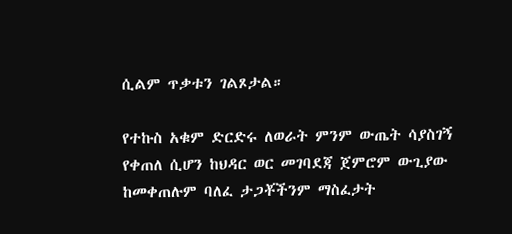ሲልም ጥቃቱን ገልጾታል።

የተኩስ አቁም ድርድሩ ለወራት ምንም ውጤት ሳያስገኝ የቀጠለ ሲሆን ከህዳር ወር መገባደጃ ጀምሮም ውጊያው ከመቀጠሉም ባለፈ ታጋቾችንም ማስፈታት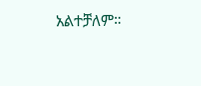አልተቻለም።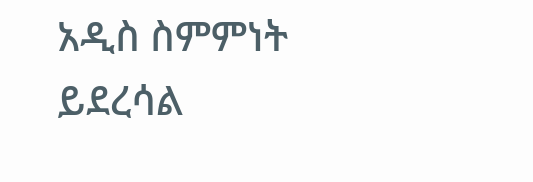አዲስ ስምምነት ይደረሳል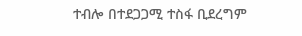ተብሎ በተደጋጋሚ ተስፋ ቢደረግም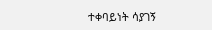ተቀባይነት ሳያገኝ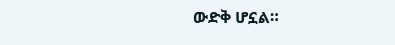ውድቅ ሆኗል።